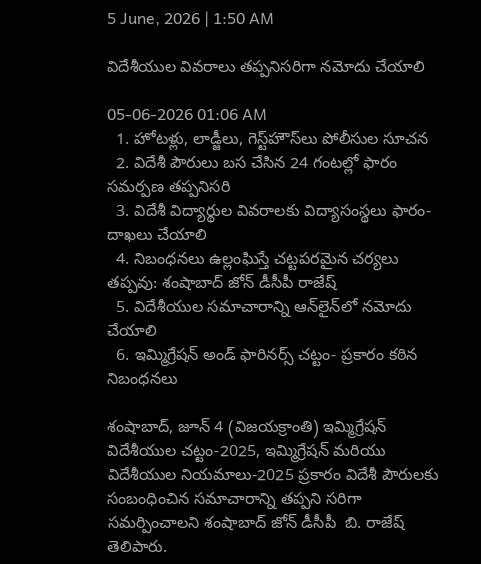5 June, 2026 | 1:50 AM

విదేశీయుల వివరాలు తప్పనిసరిగా నమోదు చేయాలి

05-06-2026 01:06 AM
  1. హోటళ్లు, లాడ్జీలు, గెస్ట్‌హౌస్‌లు పోలీసుల సూచన
  2. విదేశీ పౌరులు బస చేసిన 24 గంటల్లో ఫారం సమర్పణ తప్పనిసరి
  3. విదేశీ విద్యార్థుల వివరాలకు విద్యాసంస్థలు ఫారం- దాఖలు చేయాలి
  4. నిబంధనలు ఉల్లంఘిస్తే చట్టపరమైన చర్యలు తప్పవు: శంషాబాద్ జోన్ డీసీపీ రాజేష్
  5. విదేశీయుల సమాచారాన్ని ఆన్‌లైన్‌లో నమోదు చేయాలి
  6. ఇమ్మిగ్రేషన్ అండ్ ఫారినర్స్ చట్టం- ప్రకారం కఠిన నిబంధనలు

శంషాబాద్, జూన్ 4 (విజయక్రాంతి) ఇమ్మిగ్రేషన్ విదేశీయుల చట్టం-2025, ఇమ్మిగ్రేషన్ మరియు విదేశీయుల నియమాలు-2025 ప్రకారం విదేశీ పౌరులకు సంబంధించిన సమాచారాన్ని తప్పని సరిగా సమర్పించాలని శంషాబాద్ జోన్ డీసీపీ  బి. రాజేష్ తెలిపారు.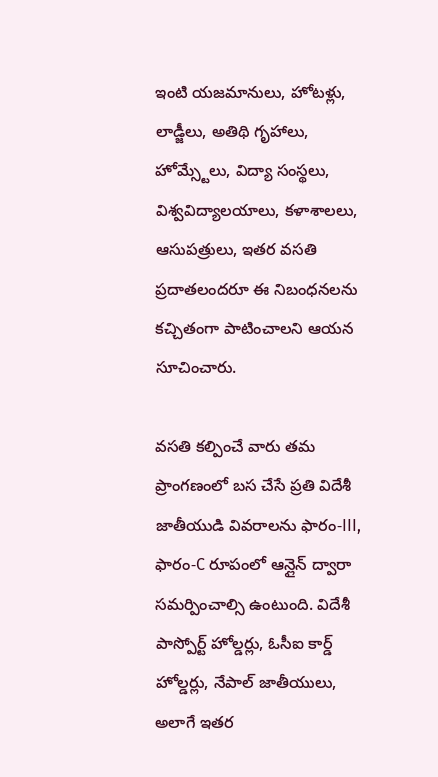ఇంటి యజమానులు, హోటళ్లు, లాడ్జీలు, అతిథి గృహాలు, హోమ్స్టేలు, విద్యా సంస్థలు, విశ్వవిద్యాలయాలు, కళాశాలలు, ఆసుపత్రులు, ఇతర వసతి ప్రదాతలందరూ ఈ నిబంధనలను కచ్చితంగా పాటించాలని ఆయన సూచించారు.

వసతి కల్పించే వారు తమ ప్రాంగణంలో బస చేసే ప్రతి విదేశీ జాతీయుడి వివరాలను ఫారం-III, ఫారం-C రూపంలో ఆన్లైన్ ద్వారా సమర్పించాల్సి ఉంటుంది. విదేశీ పాస్పోర్ట్ హోల్డర్లు, ఓసీఐ కార్డ్ హోల్డర్లు, నేపాల్ జాతీయులు, అలాగే ఇతర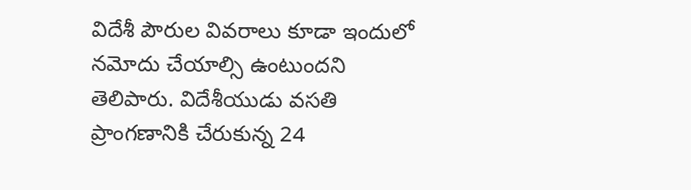విదేశీ పౌరుల వివరాలు కూడా ఇందులో నమోదు చేయాల్సి ఉంటుందని తెలిపారు. విదేశీయుడు వసతి ప్రాంగణానికి చేరుకున్న 24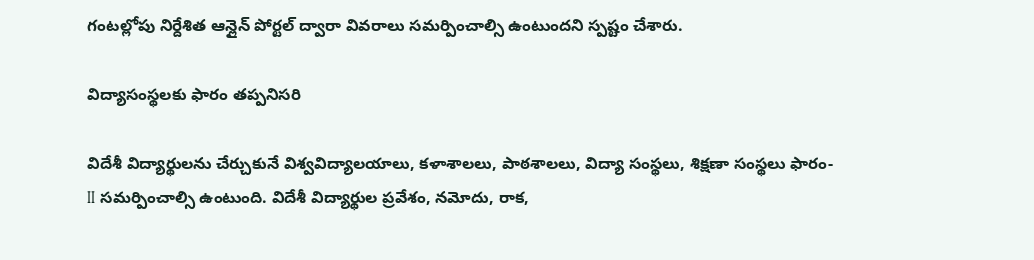గంటల్లోపు నిర్దేశిత ఆన్లైన్ పోర్టల్ ద్వారా వివరాలు సమర్పించాల్సి ఉంటుందని స్పష్టం చేశారు.

విద్యాసంస్థలకు ఫారం తప్పనిసరి

విదేశీ విద్యార్థులను చేర్చుకునే విశ్వవిద్యాలయాలు, కళాశాలలు, పాఠశాలలు, విద్యా సంస్థలు, శిక్షణా సంస్థలు ఫారం-II సమర్పించాల్సి ఉంటుంది. విదేశీ విద్యార్థుల ప్రవేశం, నమోదు, రాక,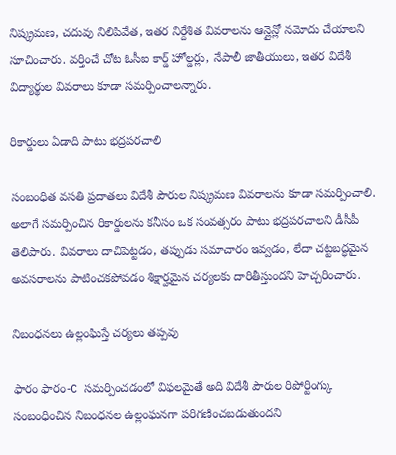నిష్క్రమణ, చదువు నిలిపివేత, ఇతర నిర్దేశిత వివరాలను ఆన్లైన్లో నమోదు చేయాలని సూచించారు. వర్తించే చోట ఓసీఐ కార్డ్ హోల్డర్లు, నేపాలీ జాతీయులు, ఇతర విదేశీ విద్యార్థుల వివరాలు కూడా సమర్పించాలన్నారు.

రికార్డులు ఏడాది పాటు భద్రపరచాలి

సంబంధిత వసతి ప్రదాతలు విదేశీ పౌరుల నిష్క్రమణ వివరాలను కూడా సమర్పించాలి. అలాగే సమర్పించిన రికార్డులను కనీసం ఒక సంవత్సరం పాటు భద్రపరచాలని డీసీపీ తెలిపారు. వివరాలు దాచిపెట్టడం, తప్పుడు సమాచారం ఇవ్వడం, లేదా చట్టబద్ధమైన అవసరాలను పాటించకపోవడం శిక్షార్హమైన చర్యలకు దారితీస్తుందని హెచ్చరించారు.

నిబంధనలు ఉల్లంఘిస్తే చర్యలు తప్పవు

ఫారం ఫారం-C సమర్పించడంలో విఫలమైతే అది విదేశీ పౌరుల రిపోర్టింగ్కు సంబంధించిన నిబంధనల ఉల్లంఘనగా పరిగణించబడుతుందని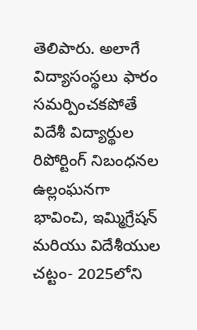తెలిపారు. అలాగే విద్యాసంస్థలు ఫారం సమర్పించకపోతే విదేశీ విద్యార్థుల రిపోర్టింగ్ నిబంధనల ఉల్లంఘనగా భావించి, ఇమ్మిగ్రేషన్ మరియు విదేశీయుల చట్టం- 2025లోని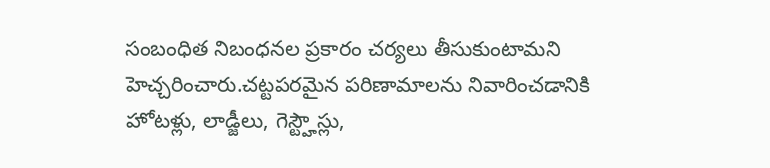సంబంధిత నిబంధనల ప్రకారం చర్యలు తీసుకుంటామని హెచ్చరించారు.చట్టపరమైన పరిణామాలను నివారించడానికి హోటళ్లు, లాడ్జీలు, గెస్ట్హౌస్లు,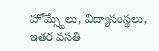హోమ్స్టేలు, విద్యాసంస్థలు, ఇతర వసతి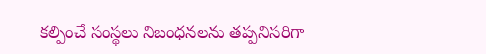కల్పించే సంస్థలు నిబంధనలను తప్పనిసరిగా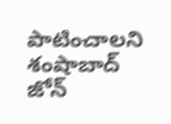పాటించాలని శంషాబాద్ జోన్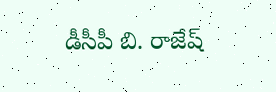డీసీపీ బి. రాజేష్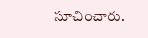సూచించారు.